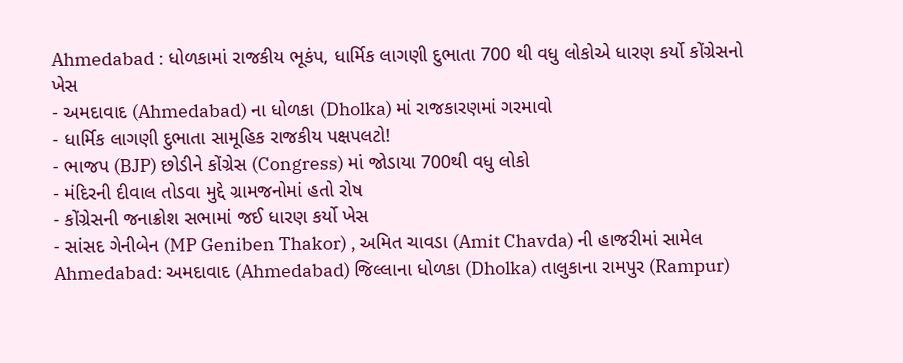Ahmedabad : ધોળકામાં રાજકીય ભૂકંપ, ધાર્મિક લાગણી દુભાતા 700 થી વધુ લોકોએ ધારણ કર્યો કોંગ્રેસનો ખેસ
- અમદાવાદ (Ahmedabad) ના ધોળકા (Dholka) માં રાજકારણમાં ગરમાવો
- ધાર્મિક લાગણી દુભાતા સામૂહિક રાજકીય પક્ષપલટો!
- ભાજપ (BJP) છોડીને કોંગ્રેસ (Congress) માં જોડાયા 700થી વધુ લોકો
- મંદિરની દીવાલ તોડવા મુદ્દે ગ્રામજનોમાં હતો રોષ
- કોંગ્રેસની જનાક્રોશ સભામાં જઈ ધારણ કર્યો ખેસ
- સાંસદ ગેનીબેન (MP Geniben Thakor) , અમિત ચાવડા (Amit Chavda) ની હાજરીમાં સામેલ
Ahmedabad: અમદાવાદ (Ahmedabad) જિલ્લાના ધોળકા (Dholka) તાલુકાના રામપુર (Rampur)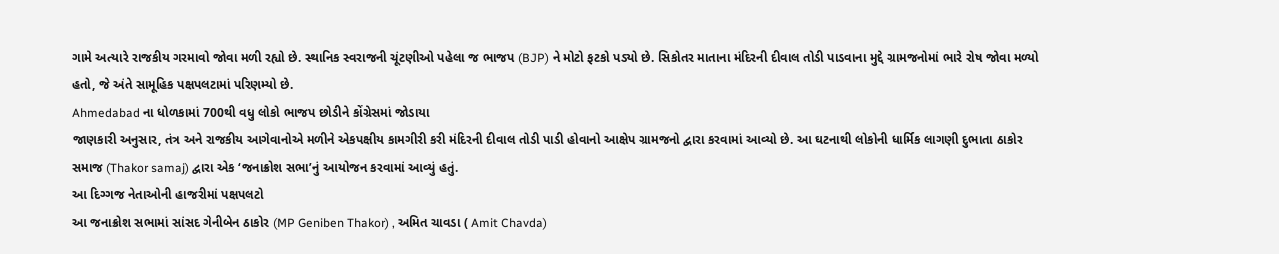ગામે અત્યારે રાજકીય ગરમાવો જોવા મળી રહ્યો છે. સ્થાનિક સ્વરાજની ચૂંટણીઓ પહેલા જ ભાજપ (BJP) ને મોટો ફટકો પડ્યો છે. સિકોતર માતાના મંદિરની દીવાલ તોડી પાડવાના મુદ્દે ગ્રામજનોમાં ભારે રોષ જોવા મળ્યો હતો, જે અંતે સામૂહિક પક્ષપલટામાં પરિણમ્યો છે.
Ahmedabad ના ધોળકામાં 700થી વધુ લોકો ભાજપ છોડીને કોંગ્રેસમાં જોડાયા
જાણકારી અનુસાર, તંત્ર અને રાજકીય આગેવાનોએ મળીને એકપક્ષીય કામગીરી કરી મંદિરની દીવાલ તોડી પાડી હોવાનો આક્ષેપ ગ્રામજનો દ્વારા કરવામાં આવ્યો છે. આ ઘટનાથી લોકોની ધાર્મિક લાગણી દુભાતા ઠાકોર સમાજ (Thakor samaj) દ્વારા એક ‘જનાક્રોશ સભા’નું આયોજન કરવામાં આવ્યું હતું.
આ દિગ્ગજ નેતાઓની હાજરીમાં પક્ષપલટો
આ જનાક્રોશ સભામાં સાંસદ ગેનીબેન ઠાકોર (MP Geniben Thakor) , અમિત ચાવડા ( Amit Chavda)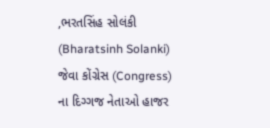,ભરતસિંહ સોલંકી (Bharatsinh Solanki) જેવા કોંગ્રેસ (Congress) ના દિગ્ગજ નેતાઓ હાજર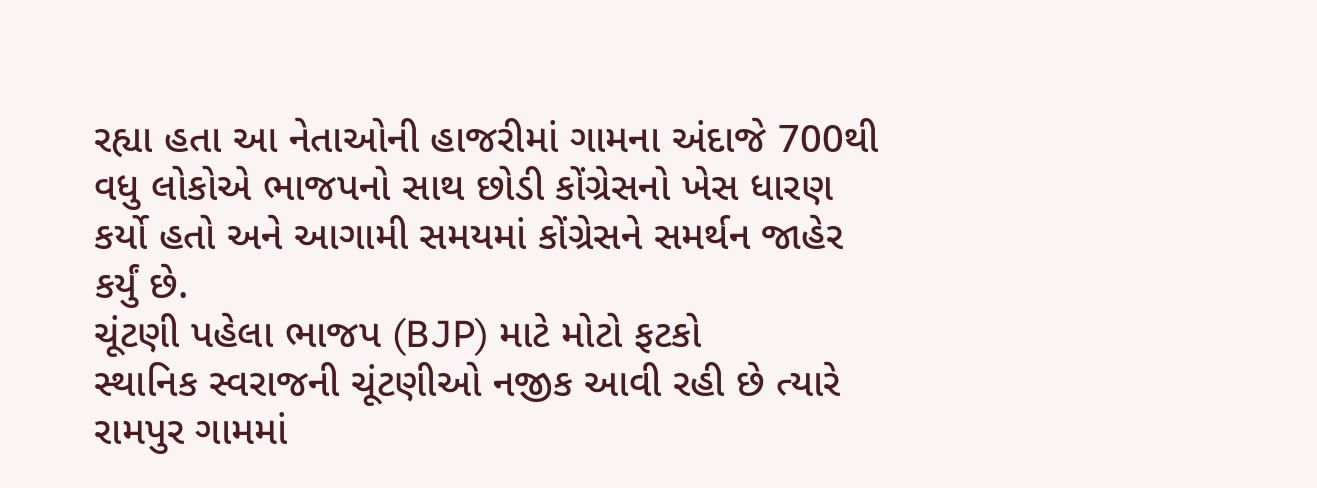રહ્યા હતા આ નેતાઓની હાજરીમાં ગામના અંદાજે 700થી વધુ લોકોએ ભાજપનો સાથ છોડી કોંગ્રેસનો ખેસ ધારણ કર્યો હતો અને આગામી સમયમાં કોંગ્રેસને સમર્થન જાહેર કર્યું છે.
ચૂંટણી પહેલા ભાજપ (BJP) માટે મોટો ફટકો
સ્થાનિક સ્વરાજની ચૂંટણીઓ નજીક આવી રહી છે ત્યારે રામપુર ગામમાં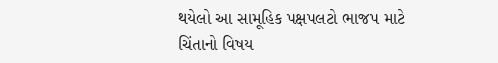થયેલો આ સામૂહિક પક્ષપલટો ભાજપ માટે ચિંતાનો વિષય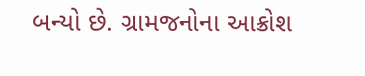બન્યો છે. ગ્રામજનોના આક્રોશ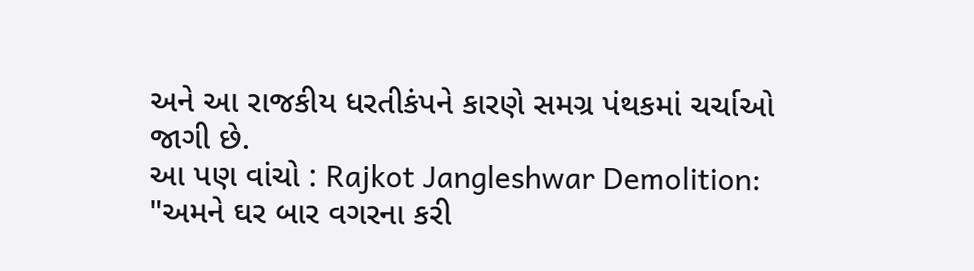અને આ રાજકીય ધરતીકંપને કારણે સમગ્ર પંથકમાં ચર્ચાઓ જાગી છે.
આ પણ વાંચો : Rajkot Jangleshwar Demolition: "અમને ઘર બાર વગરના કરી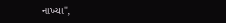નાખ્યા",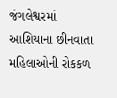જંગલેશ્વરમાં આશિયાના છીનવાતા મહિલાઓની રોકકળ